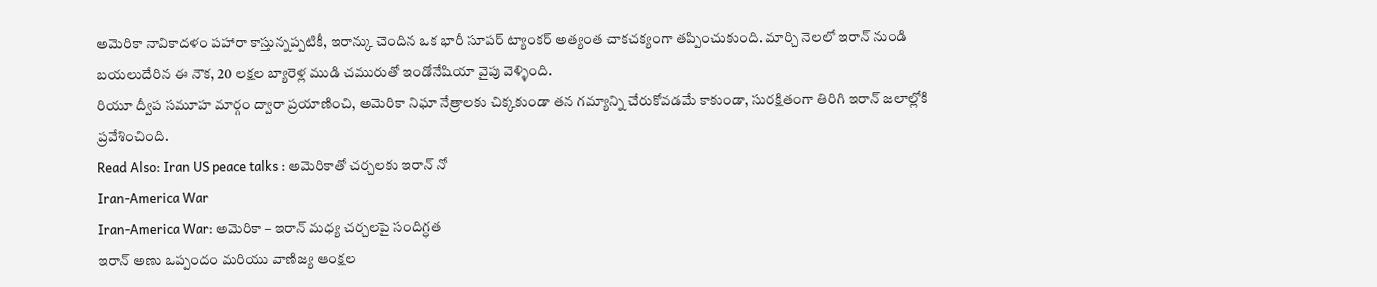అమెరికా నావికాదళం పహారా కాస్తున్నప్పటికీ, ఇరాన్కు చెందిన ఒక భారీ సూపర్ ట్యాంకర్ అత్యంత చాకచక్యంగా తప్పించుకుంది. మార్చి నెలలో ఇరాన్ నుండి బయలుదేరిన ఈ నౌక, 20 లక్షల బ్యారెళ్ల ముడి చమురుతో ఇండోనేషియా వైపు వెళ్ళింది.
రియూ ద్వీప సమూహ మార్గం ద్వారా ప్రయాణించి, అమెరికా నిఘా నేత్రాలకు చిక్కకుండా తన గమ్యాన్ని చేరుకోవడమే కాకుండా, సురక్షితంగా తిరిగి ఇరాన్ జలాల్లోకి ప్రవేశించింది.
Read Also: Iran US peace talks : అమెరికాతో చర్చలకు ఇరాన్ నో
Iran-America War
Iran-America War: అమెరికా – ఇరాన్ మధ్య చర్చలపై సందిగ్ధత
ఇరాన్ అణు ఒప్పందం మరియు వాణిజ్య ఆంక్షల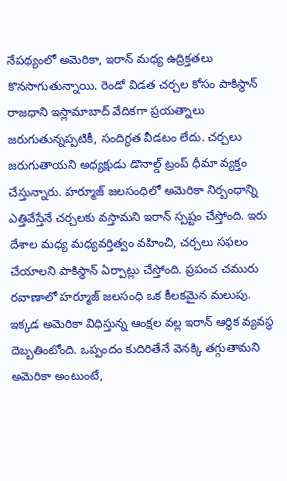నేపథ్యంలో అమెరికా, ఇరాన్ మధ్య ఉద్రిక్తతలు కొనసాగుతున్నాయి. రెండో విడత చర్చల కోసం పాకిస్థాన్ రాజధాని ఇస్లామాబాద్ వేదికగా ప్రయత్నాలు జరుగుతున్నప్పటికీ, సందిగ్ధత వీడటం లేదు. చర్చలు జరుగుతాయని అధ్యక్షుడు డొనాల్డ్ ట్రంప్ ధీమా వ్యక్తం చేస్తున్నారు. హర్మూజ్ జలసంధిలో అమెరికా నిర్బంధాన్ని ఎత్తివేస్తేనే చర్చలకు వస్తామని ఇరాన్ స్పష్టం చేస్తోంది. ఇరు దేశాల మధ్య మధ్యవర్తిత్వం వహించి, చర్చలు సఫలం చేయాలని పాకిస్థాన్ ఏర్పాట్లు చేస్తోంది. ప్రపంచ చమురు రవాణాలో హర్మూజ్ జలసంధి ఒక కీలకమైన మలుపు. ఇక్కడ అమెరికా విధిస్తున్న ఆంక్షల వల్ల ఇరాన్ ఆర్థిక వ్యవస్థ దెబ్బతింటోంది. ఒప్పందం కుదిరితేనే వెనక్కి తగ్గుతామని అమెరికా అంటుంటే,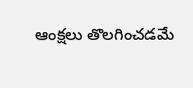ఆంక్షలు తొలగించడమే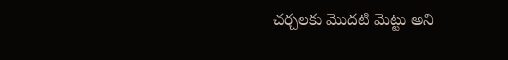చర్చలకు మొదటి మెట్టు అని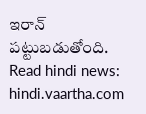ఇరాన్ పట్టుబడుతోంది.
Read hindi news: hindi.vaartha.com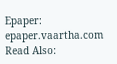Epaper: epaper.vaartha.com
Read Also: